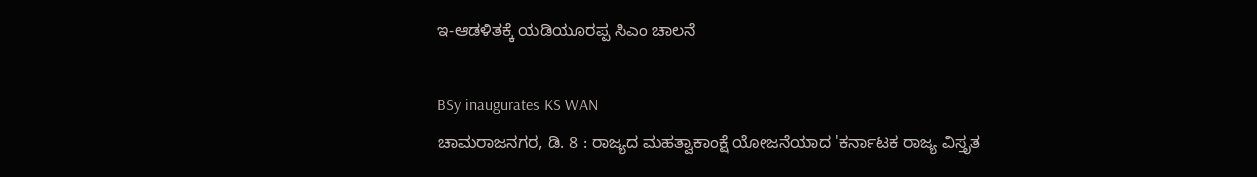ಇ-ಆಡಳಿತಕ್ಕೆ ಯಡಿಯೂರಪ್ಪ ಸಿಎಂ ಚಾಲನೆ

BSy inaugurates KS WAN
ಚಾಮರಾಜನಗರ, ಡಿ. 8 : ರಾಜ್ಯದ ಮಹತ್ವಾಕಾಂಕ್ಷೆ ಯೋಜನೆಯಾದ 'ಕರ್ನಾಟಕ ರಾಜ್ಯ ವಿಸ್ತೃತ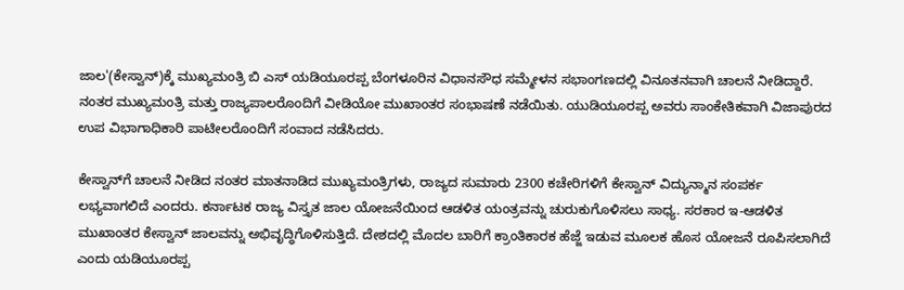ಜಾಲ'(ಕೇಸ್ವಾನ್)ಕ್ಕೆ ಮುಖ್ಯಮಂತ್ರಿ ಬಿ ಎಸ್ ಯಡಿಯೂರಪ್ಪ ಬೆಂಗಳೂರಿನ ವಿಧಾನಸೌಧ ಸಮ್ಮೇಳನ ಸಭಾಂಗಣದಲ್ಲಿ ವಿನೂತನವಾಗಿ ಚಾಲನೆ ನೀಡಿದ್ದಾರೆ. ನಂತರ ಮುಖ್ಯಮಂತ್ರಿ ಮತ್ತು ರಾಜ್ಯಪಾಲರೊಂದಿಗೆ ವೀಡಿಯೋ ಮುಖಾಂತರ ಸಂಭಾಷಣೆ ನಡೆಯಿತು. ಯುಡಿಯೂರಪ್ಪ ಅವರು ಸಾಂಕೇತಿಕವಾಗಿ ವಿಜಾಪುರದ ಉಪ ವಿಭಾಗಾಧಿಕಾರಿ ಪಾಟೀಲರೊಂದಿಗೆ ಸಂವಾದ ನಡೆಸಿದರು.

ಕೇಸ್ವಾನ್‌ಗೆ ಚಾಲನೆ ನೀಡಿದ ನಂತರ ಮಾತನಾಡಿದ ಮುಖ್ಯಮಂತ್ರಿಗಳು, ರಾಜ್ಯದ ಸುಮಾರು 2300 ಕಚೇರಿಗಳಿಗೆ ಕೇಸ್ವಾನ್ ವಿದ್ಯುನ್ಮಾನ ಸಂಪರ್ಕ ಲಭ್ಯವಾಗಲಿದೆ ಎಂದರು. ಕರ್ನಾಟಕ ರಾಜ್ಯ ವಿಸ್ತೃತ ಜಾಲ ಯೋಜನೆಯಿಂದ ಆಡಳಿತ ಯಂತ್ರವನ್ನು ಚುರುಕುಗೊಳಿಸಲು ಸಾಧ್ಯ. ಸರಕಾರ ಇ-ಆಡಳಿತ ಮುಖಾಂತರ ಕೇಸ್ವಾನ್ ಜಾಲವನ್ನು ಅಭಿವೃದ್ಧಿಗೊಳಿಸುತ್ತಿದೆ. ದೇಶದಲ್ಲಿ ಮೊದಲ ಬಾರಿಗೆ ಕ್ರಾಂತಿಕಾರಕ ಹೆಜ್ಜೆ ಇಡುವ ಮೂಲಕ ಹೊಸ ಯೋಜನೆ ರೂಪಿಸಲಾಗಿದೆ ಎಂದು ಯಡಿಯೂರಪ್ಪ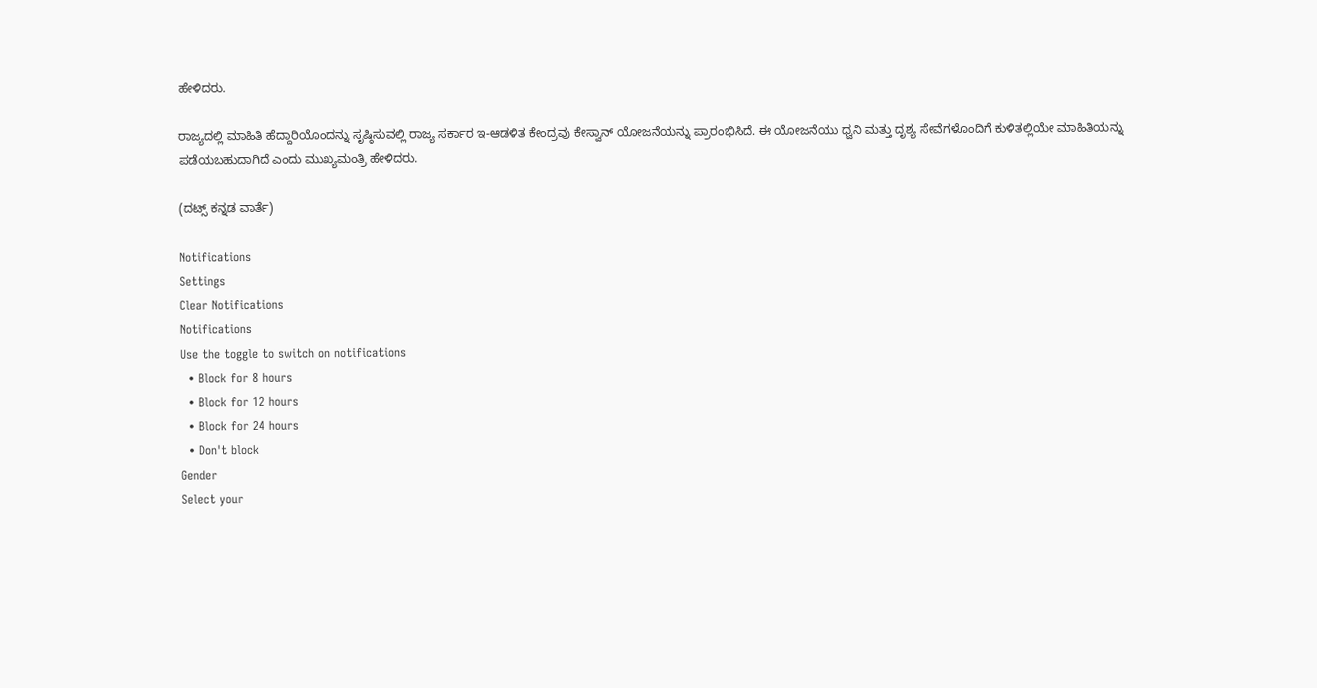ಹೇಳಿದರು.

ರಾಜ್ಯದಲ್ಲಿ ಮಾಹಿತಿ ಹೆದ್ದಾರಿಯೊಂದನ್ನು ಸೃಷ್ಠಿಸುವಲ್ಲಿ ರಾಜ್ಯ ಸರ್ಕಾರ ಇ-ಆಡಳಿತ ಕೇಂದ್ರವು ಕೇಸ್ವಾನ್ ಯೋಜನೆಯನ್ನು ಪ್ರಾರಂಭಿಸಿದೆ. ಈ ಯೋಜನೆಯು ಧ್ವನಿ ಮತ್ತು ದೃಶ್ಯ ಸೇವೆಗಳೊಂದಿಗೆ ಕುಳಿತಲ್ಲಿಯೇ ಮಾಹಿತಿಯನ್ನು ಪಡೆಯಬಹುದಾಗಿದೆ ಎಂದು ಮುಖ್ಯಮಂತ್ರಿ ಹೇಳಿದರು.

(ದಟ್ಸ್ ಕನ್ನಡ ವಾರ್ತೆ)

Notifications
Settings
Clear Notifications
Notifications
Use the toggle to switch on notifications
  • Block for 8 hours
  • Block for 12 hours
  • Block for 24 hours
  • Don't block
Gender
Select your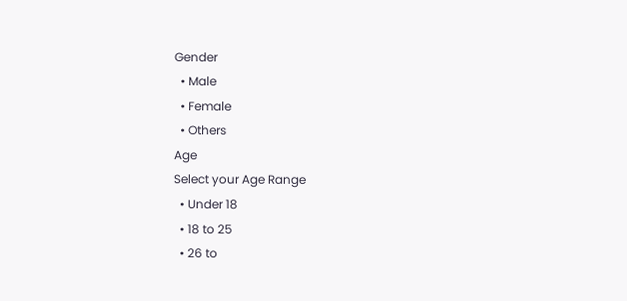Gender
  • Male
  • Female
  • Others
Age
Select your Age Range
  • Under 18
  • 18 to 25
  • 26 to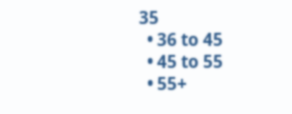35
  • 36 to 45
  • 45 to 55
  • 55+